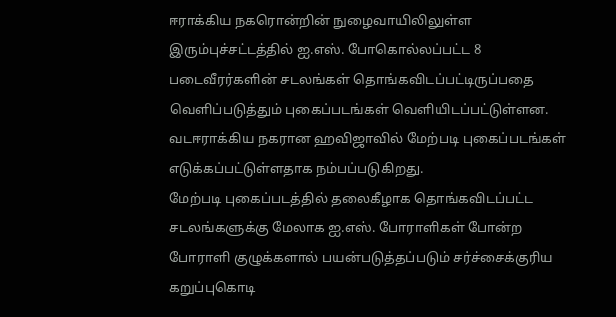ஈராக்கிய நகரொன்றின் நுழைவாயிலிலுள்ள இரும்புச்சட்டத்தில் ஐ.எஸ். போகொல்லப்பட்ட 8 படைவீரர்களின் சடலங்கள் தொங்கவிடப்பட்டிருப்பதை வெளிப்படுத்தும் புகைப்படங்கள் வெளியிடப்பட்டுள்ளன.
வடஈராக்கிய நகரான ஹவிஜாவில் மேற்படி புகைப்படங்கள் எடுக்கப்பட்டுள்ளதாக நம்பப்படுகிறது.
மேற்படி புகைப்படத்தில் தலைகீழாக தொங்கவிடப்பட்ட சடலங்களுக்கு மேலாக ஐ.எஸ். போராளிகள் போன்ற போராளி குழுக்களால் பயன்படுத்தப்படும் சர்ச்சைக்குரிய கறுப்புகொடி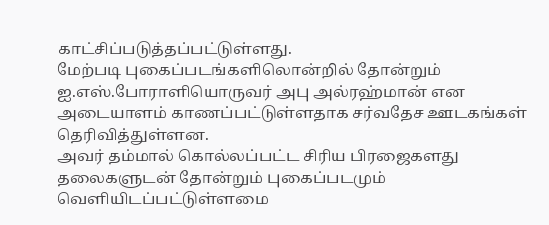காட்சிப்படுத்தப்பட்டுள்ளது.
மேற்படி புகைப்படங்களிலொன்றில் தோன்றும் ஐ.எஸ்.போராளியொருவர் அபு அல்ரஹ்மான் என அடையாளம் காணப்பட்டுள்ளதாக சர்வதேச ஊடகங்கள் தெரிவித்துள்ளன.
அவர் தம்மால் கொல்லப்பட்ட சிரிய பிரஜைகளது தலைகளுடன் தோன்றும் புகைப்படமும் வெளியிடப்பட்டுள்ளமை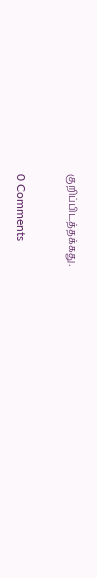குறிப்பிடத்தக்கது.


0 Comments